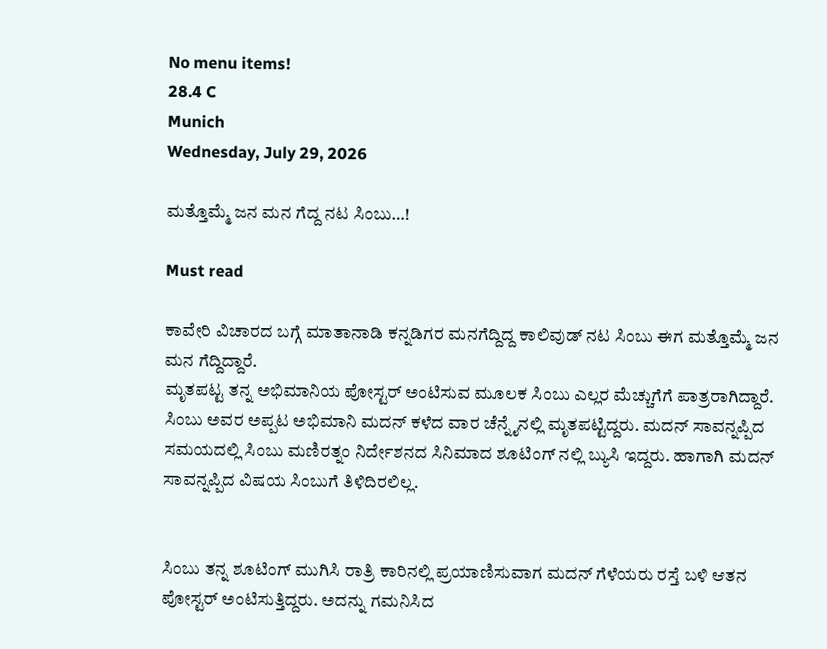No menu items!
28.4 C
Munich
Wednesday, July 29, 2026

ಮತ್ತೊಮ್ಮೆ ಜನ ಮನ ಗೆದ್ದ ನಟ ಸಿಂಬು…!

Must read

ಕಾವೇರಿ ವಿಚಾರದ ಬಗ್ಗೆ ಮಾತಾನಾಡಿ ಕನ್ನಡಿಗರ ಮನಗೆದ್ದಿದ್ದ ಕಾಲಿವುಡ್ ನಟ ಸಿಂಬು ಈಗ ಮತ್ತೊಮ್ಮೆ ಜನ ಮನ ಗೆದ್ದಿದ್ದಾರೆ.
ಮೃತಪಟ್ಟ ತನ್ನ ಅಭಿಮಾ‌ನಿಯ ಪೋಸ್ಟರ್ ಅಂಟಿಸುವ ಮೂಲಕ ಸಿಂಬು ಎಲ್ಲರ ಮೆಚ್ಚುಗೆಗೆ ಪಾತ್ರರಾಗಿದ್ದಾರೆ. ಸಿಂಬು ಅವರ ಅಪ್ಪಟ ಅಭಿಮಾನಿ ಮದನ್ ಕಳೆದ ವಾರ ಚೆನ್ನೈನಲ್ಲಿ ಮೃತಪಟ್ಟಿದ್ದರು. ಮದನ್ ಸಾವನ್ನಪ್ಪಿದ ಸಮಯದಲ್ಲಿ ಸಿಂಬು ಮಣಿರತ್ನಂ ನಿರ್ದೇಶನದ ಸಿನಿಮಾದ ಶೂಟಿಂಗ್ ನಲ್ಲಿ ಬ್ಯುಸಿ ಇದ್ದರು. ಹಾಗಾಗಿ ಮದನ್ ಸಾವನ್ನಪ್ಪಿದ ವಿಷಯ ಸಿಂಬುಗೆ ತಿಳಿದಿರಲಿಲ್ಲ.


ಸಿಂಬು ತನ್ನ ಶೂಟಿಂಗ್ ಮುಗಿಸಿ ರಾತ್ರಿ ಕಾರಿನಲ್ಲಿ ಪ್ರಯಾಣಿಸುವಾಗ ಮದನ್ ಗೆಳೆಯರು ರಸ್ತೆ ಬಳಿ ಆತನ ಪೋಸ್ಟರ್ ಅಂಟಿಸುತ್ತಿದ್ದರು. ಅದನ್ನು ಗಮನಿಸಿದ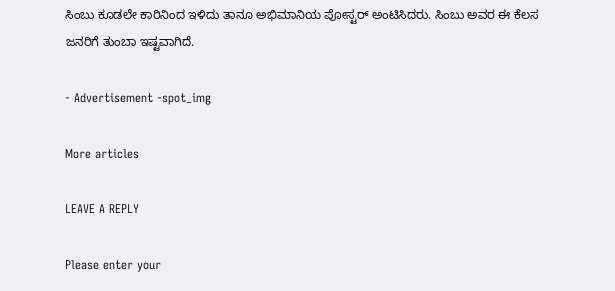ಸಿಂಬು‌ ಕೂಡಲೇ ಕಾರಿನಿಂದ ಇಳಿದು ತಾನೂ ಅಭಿಮಾನಿಯ ಪೋಸ್ಟರ್ ಅಂಟಿಸಿದರು. ಸಿಂಬು ಅವರ ಈ‌ ಕೆಲಸ‌ ಜನರಿಗೆ ತುಂಬಾ ಇಷ್ಟವಾಗಿದೆ.

- Advertisement -spot_img

More articles

LEAVE A REPLY

Please enter your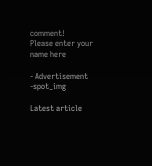comment!
Please enter your name here

- Advertisement -spot_img

Latest article